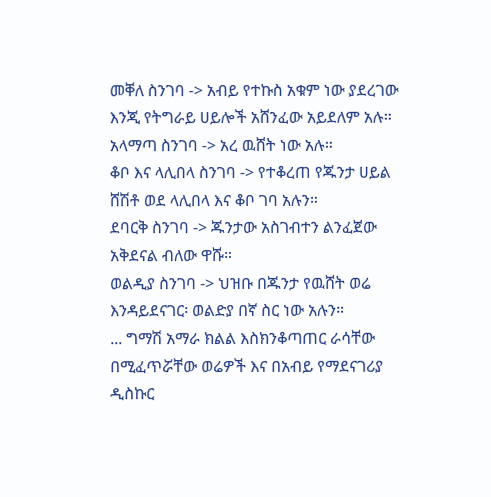መቐለ ስንገባ -> አብይ የተኩስ አቁም ነው ያደረገው እንጂ የትግራይ ሀይሎች አሸንፈው አይደለም አሉ።
አላማጣ ስንገባ -> አረ ዉሸት ነው አሉ።
ቆቦ እና ላሊበላ ስንገባ -> የተቆረጠ የጁንታ ሀይል ሸሽቶ ወደ ላሊበላ እና ቆቦ ገባ አሉን።
ደባርቅ ስንገባ -> ጁንታው አስገብተን ልንፈጀው አቅደናል ብለው ዋሹ።
ወልዲያ ስንገባ -> ህዝቡ በጁንታ የዉሸት ወሬ እንዳይደናገር፡ ወልድያ በኛ ስር ነው አሉን።
... ግማሽ አማራ ክልል እስክንቆጣጠር ራሳቸው በሚፈጥሯቸው ወሬዎች እና በአብይ የማደናገሪያ ዲስኩር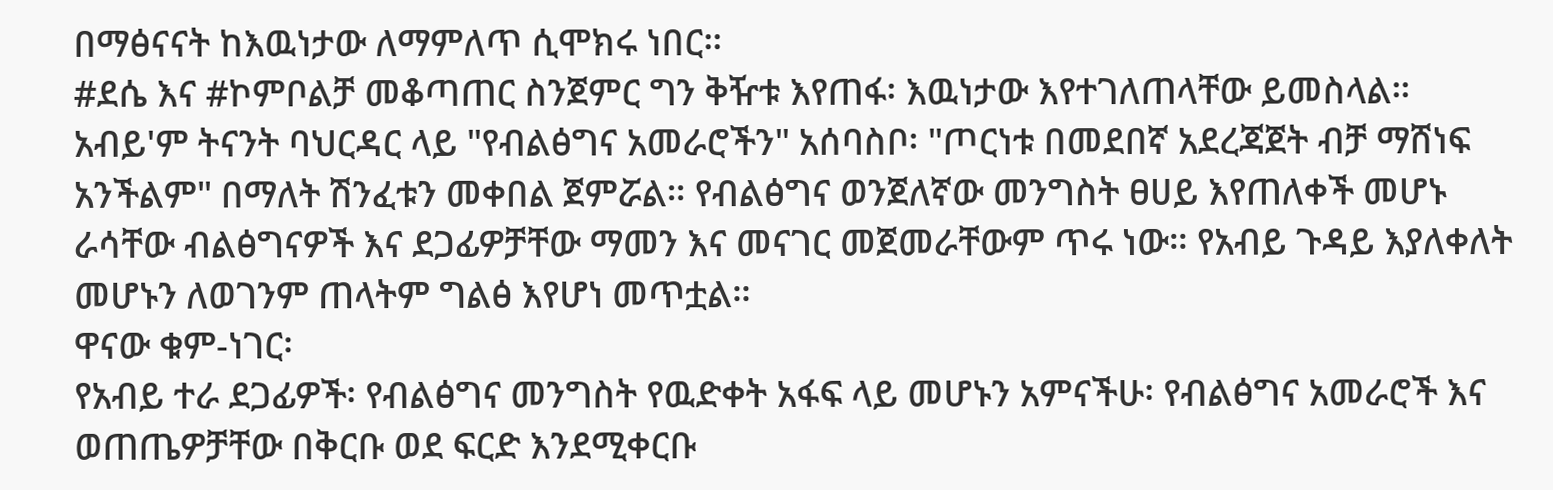በማፅናናት ከእዉነታው ለማምለጥ ሲሞክሩ ነበር።
#ደሴ እና #ኮምቦልቻ መቆጣጠር ስንጀምር ግን ቅዥቱ እየጠፋ፡ እዉነታው እየተገለጠላቸው ይመስላል።
አብይ'ም ትናንት ባህርዳር ላይ "የብልፅግና አመራሮችን" አሰባስቦ፡ "ጦርነቱ በመደበኛ አደረጃጀት ብቻ ማሸነፍ አንችልም" በማለት ሽንፈቱን መቀበል ጀምሯል። የብልፅግና ወንጀለኛው መንግስት ፀሀይ እየጠለቀች መሆኑ ራሳቸው ብልፅግናዎች እና ደጋፊዎቻቸው ማመን እና መናገር መጀመራቸውም ጥሩ ነው። የአብይ ጉዳይ እያለቀለት መሆኑን ለወገንም ጠላትም ግልፅ እየሆነ መጥቷል።
ዋናው ቁም-ነገር፡
የአብይ ተራ ደጋፊዎች፡ የብልፅግና መንግስት የዉድቀት አፋፍ ላይ መሆኑን አምናችሁ፡ የብልፅግና አመራሮች እና ወጠጤዎቻቸው በቅርቡ ወደ ፍርድ እንደሚቀርቡ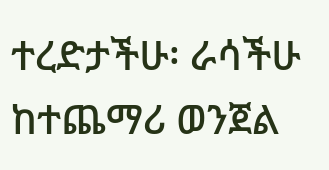ተረድታችሁ፡ ራሳችሁ ከተጨማሪ ወንጀል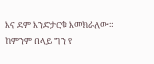እና ደም እንድታርቁ እመክራለው። ከምንም በላይ ግን የ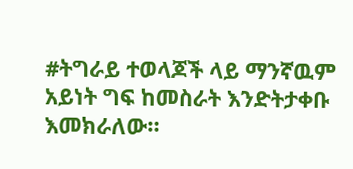#ትግራይ ተወላጆች ላይ ማንኛዉም አይነት ግፍ ከመስራት እንድትታቀቡ እመክራለው።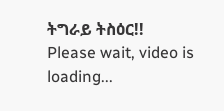ትግራይ ትስዕር!!
Please wait, video is loading...